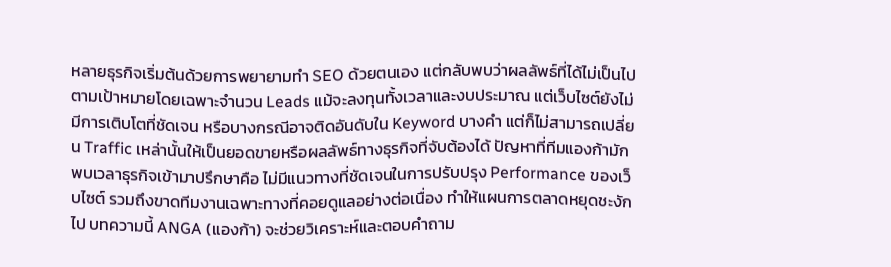หลายธุรกิจเริ่มต้นด้วยการพยายามทำ SEO ด้วยตนเอง แต่กลับพบว่าผลลัพธ์ที่ได้ไม่เป็นไปตามเป้าหมายโดยเฉพาะจำนวน Leads แม้จะลงทุนทั้งเวลาและงบประมาณ แต่เว็บไซต์ยังไม่มีการเติบโตที่ชัดเจน หรือบางกรณีอาจติดอันดับใน Keyword บางคำ แต่ก็ไม่สามารถเปลี่ยน Traffic เหล่านั้นให้เป็นยอดขายหรือผลลัพธ์ทางธุรกิจที่จับต้องได้ ปัญหาที่ทีมแองก้ามักพบเวลาธุรกิจเข้ามาปรึกษาคือ ไม่มีแนวทางที่ชัดเจนในการปรับปรุง Performance ของเว็บไซต์ รวมถึงขาดทีมงานเฉพาะทางที่คอยดูแลอย่างต่อเนื่อง ทำให้แผนการตลาดหยุดชะงักไป บทความนี้ ANGA (แองก้า) จะช่วยวิเคราะห์และตอบคำถาม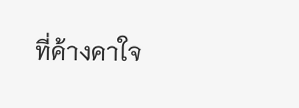ที่ค้างคาใจ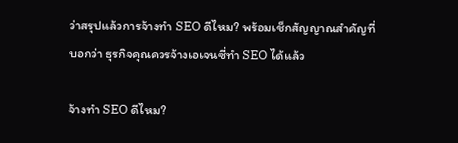ว่าสรุปแล้วการจ้างทำ SEO ดีไหม? พร้อมเช็กสัญญาณสำคัญที่บอกว่า ธุรกิจคุณควรจ้างเอเจนซี่ทำ SEO ได้แล้ว

จ้างทำ SEO ดีไหม?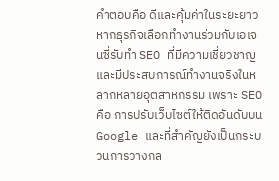คำตอบคือ ดีและคุ้มค่าในระยะยาว หากธุรกิจเลือกทำงานร่วมกับเอเจนซี่รับทำ SEO ที่มีความเชี่ยวชาญและมีประสบการณ์ทำงานจริงในหลากหลายอุตสาหกรรม เพราะ SEO คือ การปรับเว็บไซต์ให้ติดอันดับบน Google และที่สำคัญยังเป็นกระบวนการวางกล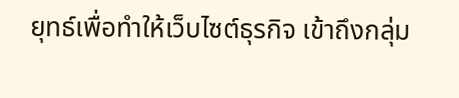ยุทธ์เพื่อทำให้เว็บไซต์ธุรกิจ เข้าถึงกลุ่ม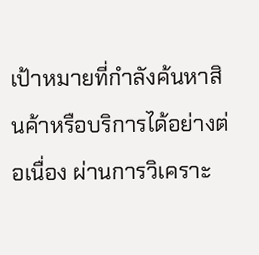เป้าหมายที่กำลังค้นหาสินค้าหรือบริการได้อย่างต่อเนื่อง ผ่านการวิเคราะ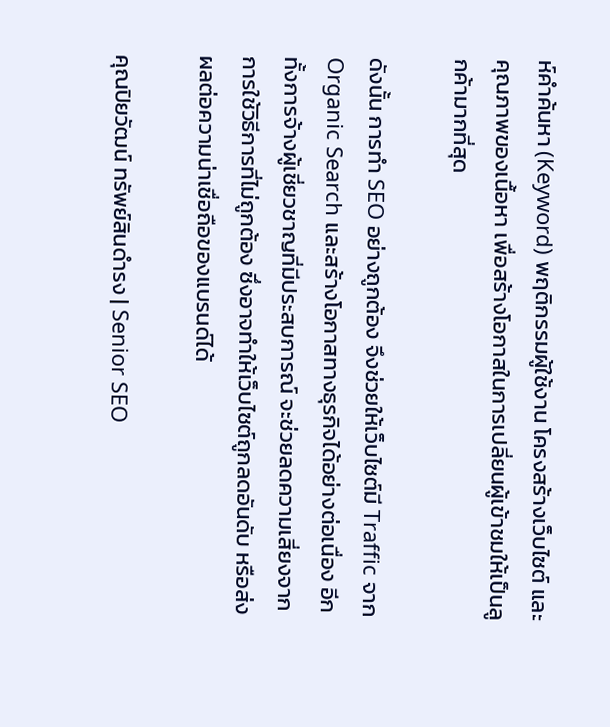ห์คำค้นหา (Keyword) พฤติกรรมผู้ใช้งาน โครงสร้างเว็บไซต์ และคุณภาพของเนื้อหา เพื่อสร้างโอกาสในการเปลี่ยนผู้เข้าชมให้เป็นลูกค้ามากที่สุด

ดังนั้น การทำ SEO อย่างถูกต้อง จึงช่วยให้เว็บไซต์มี Traffic จาก Organic Search และสร้างโอกาสทางธุรกิจได้อย่างต่อเนื่อง อีกทั้งการจ้างผู้เชี่ยวชาญที่มีประสบการณ์ จะช่วยลดความเสี่ยงจากการใช้วิธีการที่ไม่ถูกต้อง ซึ่งอาจทำให้เว็บไซต์ถูกลดอันดับ หรือส่งผลต่อความน่าเชื่อถือของแบรนด์ได้

คุณปิยวัฒน์ ทรัพย์สินดำรง | Senior SEO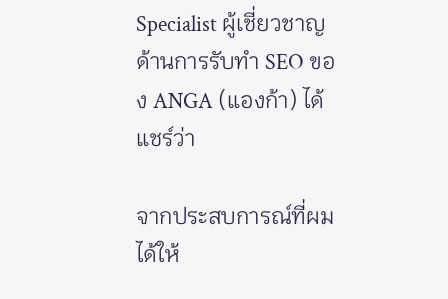Specialist ผู้เชี่ยวชาญด้านการรับทำ SEO ของ ANGA (แองก้า) ได้แชร์ว่า

จากประสบการณ์ที่ผมได้ให้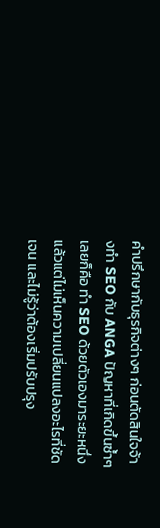คำปรึกษากับธุรกิจต่างๆ ก่อนตัดสินใจจ้างทำ SEO กับ ANGA ปัญหาที่เกิดขึ้นซ้ำๆ เลยก็คือ ทำ SEO ด้วยตัวเองมาระยะหนึ่งแล้วแต่ไม่เห็นความเปลี่ยนแปลงอะไรที่ชัดเจน และไม่รู้ว่าต้องเริ่มปรับปรุง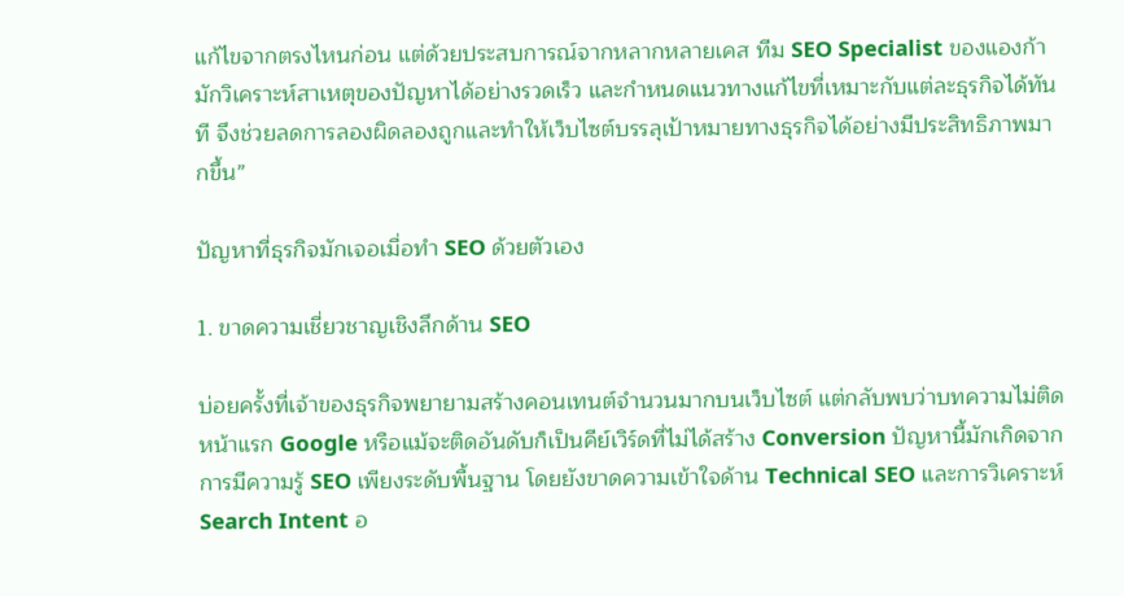แก้ไขจากตรงไหนก่อน แต่ด้วยประสบการณ์จากหลากหลายเคส ทีม SEO Specialist ของแองก้า มักวิเคราะห์สาเหตุของปัญหาได้อย่างรวดเร็ว และกำหนดแนวทางแก้ไขที่เหมาะกับแต่ละธุรกิจได้ทันที จึงช่วยลดการลองผิดลองถูกและทำให้เว็บไซต์บรรลุเป้าหมายทางธุรกิจได้อย่างมีประสิทธิภาพมากขึ้น”

ปัญหาที่ธุรกิจมักเจอเมื่อทำ SEO ด้วยตัวเอง

1. ขาดความเชี่ยวชาญเชิงลึกด้าน SEO

บ่อยครั้งที่เจ้าของธุรกิจพยายามสร้างคอนเทนต์จำนวนมากบนเว็บไซต์ แต่กลับพบว่าบทความไม่ติดหน้าแรก Google หรือแม้จะติดอันดับก็เป็นคีย์เวิร์ดที่ไม่ได้สร้าง Conversion ปัญหานี้มักเกิดจากการมีความรู้ SEO เพียงระดับพื้นฐาน โดยยังขาดความเข้าใจด้าน Technical SEO และการวิเคราะห์ Search Intent อ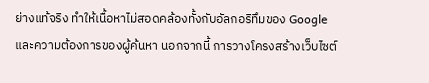ย่างแท้จริง ทำให้เนื้อหาไม่สอดคล้องทั้งกับอัลกอริทึมของ Google และความต้องการของผู้ค้นหา นอกจากนี้ การวางโครงสร้างเว็บไซต์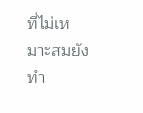ที่ไม่เหมาะสมยังทำ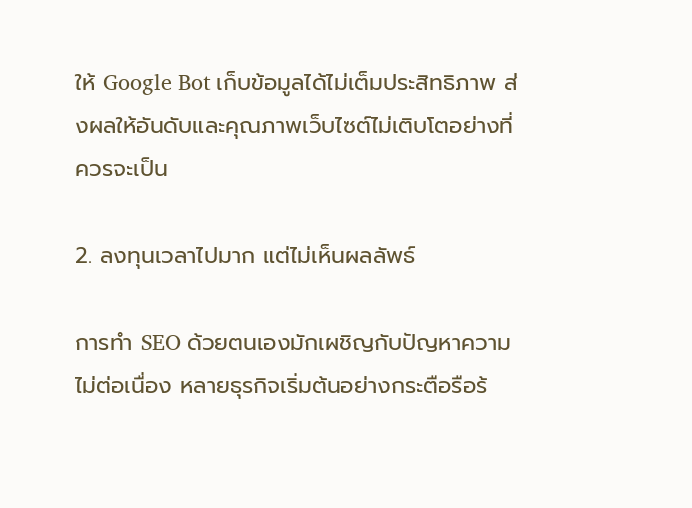ให้ Google Bot เก็บข้อมูลได้ไม่เต็มประสิทธิภาพ ส่งผลให้อันดับและคุณภาพเว็บไซต์ไม่เติบโตอย่างที่ควรจะเป็น

2. ลงทุนเวลาไปมาก แต่ไม่เห็นผลลัพธ์

การทำ SEO ด้วยตนเองมักเผชิญกับปัญหาความไม่ต่อเนื่อง หลายธุรกิจเริ่มต้นอย่างกระตือรือร้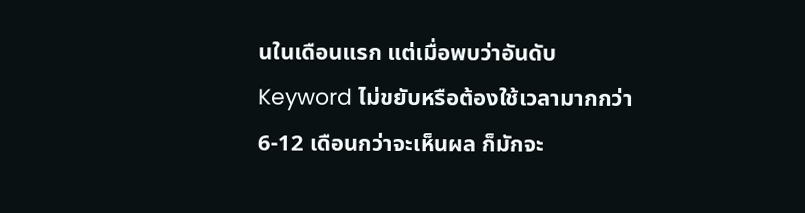นในเดือนแรก แต่เมื่อพบว่าอันดับ Keyword ไม่ขยับหรือต้องใช้เวลามากกว่า 6-12 เดือนกว่าจะเห็นผล ก็มักจะ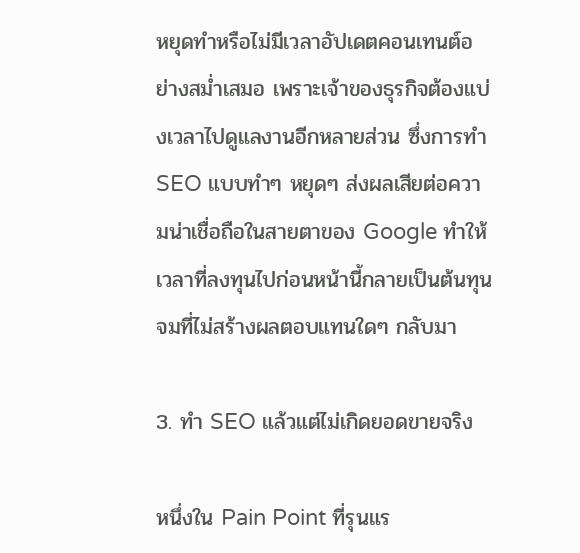หยุดทำหรือไม่มีเวลาอัปเดตคอนเทนต์อย่างสม่ำเสมอ เพราะเจ้าของธุรกิจต้องแบ่งเวลาไปดูแลงานอีกหลายส่วน ซึ่งการทำ SEO แบบทำๆ หยุดๆ ส่งผลเสียต่อความน่าเชื่อถือในสายตาของ Google ทำให้เวลาที่ลงทุนไปก่อนหน้านี้กลายเป็นต้นทุนจมที่ไม่สร้างผลตอบแทนใดๆ กลับมา

3. ทำ SEO แล้วแต่ไม่เกิดยอดขายจริง

หนึ่งใน Pain Point ที่รุนแร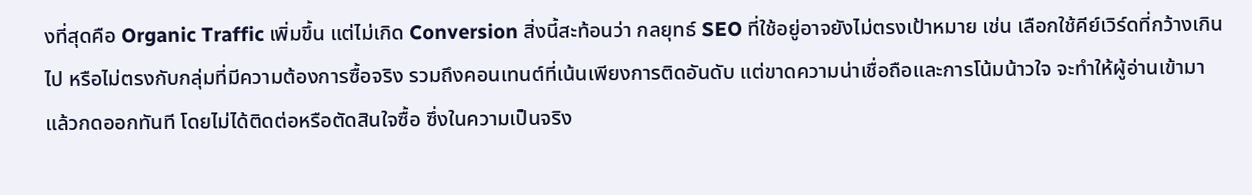งที่สุดคือ Organic Traffic เพิ่มขึ้น แต่ไม่เกิด Conversion สิ่งนี้สะท้อนว่า กลยุทธ์ SEO ที่ใช้อยู่อาจยังไม่ตรงเป้าหมาย เช่น เลือกใช้คีย์เวิร์ดที่กว้างเกินไป หรือไม่ตรงกับกลุ่มที่มีความต้องการซื้อจริง รวมถึงคอนเทนต์ที่เน้นเพียงการติดอันดับ แต่ขาดความน่าเชื่อถือและการโน้มน้าวใจ จะทำให้ผู้อ่านเข้ามาแล้วกดออกทันที โดยไม่ได้ติดต่อหรือตัดสินใจซื้อ ซึ่งในความเป็นจริง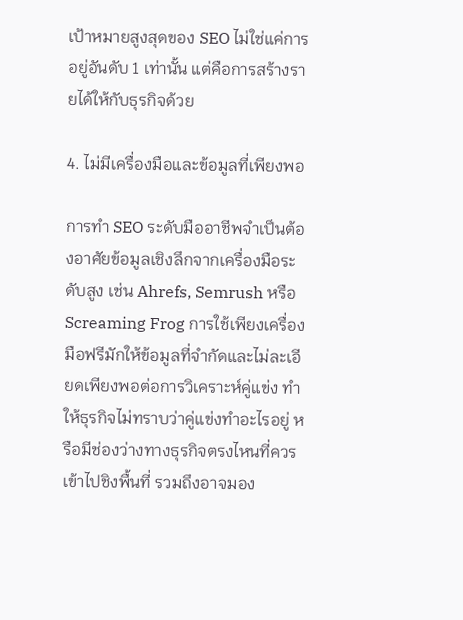เป้าหมายสูงสุดของ SEO ไม่ใช่แค่การอยู่อันดับ 1 เท่านั้น แต่คือการสร้างรายได้ให้กับธุรกิจด้วย

4. ไม่มีเครื่องมือและข้อมูลที่เพียงพอ

การทำ SEO ระดับมืออาชีพจำเป็นต้องอาศัยข้อมูลเชิงลึกจากเครื่องมือระดับสูง เช่น Ahrefs, Semrush หรือ Screaming Frog การใช้เพียงเครื่องมือฟรีมักให้ข้อมูลที่จำกัดและไม่ละเอียดเพียงพอต่อการวิเคราะห์คู่แข่ง ทำให้ธุรกิจไม่ทราบว่าคู่แข่งทำอะไรอยู่ หรือมีช่องว่างทางธุรกิจตรงไหนที่ควรเข้าไปชิงพื้นที่ รวมถึงอาจมอง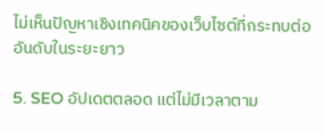ไม่เห็นปัญหาเชิงเทคนิคของเว็บไซต์ที่กระทบต่ออันดับในระยะยาว

5. SEO อัปเดตตลอด แต่ไม่มีเวลาตาม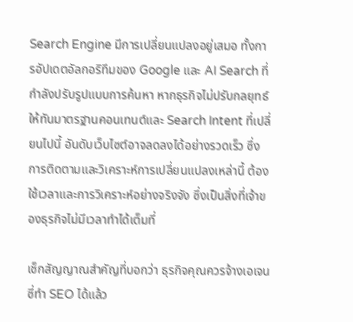Search Engine มีการเปลี่ยนแปลงอยู่เสมอ ทั้งการอัปเดตอัลกอริทึมของ Google และ AI Search ที่กำลังปรับรูปแบบการค้นหา หากธุรกิจไม่ปรับกลยุทธ์ให้ทันมาตรฐานคอนเทนต์และ Search Intent ที่เปลี่ยนไปนี้ อันดับเว็บไซต์อาจลดลงได้อย่างรวดเร็ว ซึ่งการติดตามและวิเคราะห์การเปลี่ยนแปลงเหล่านี้ ต้องใช้เวลาและการวิเคราะห์อย่างจริงจัง ซึ่งเป็นสิ่งที่เจ้าของธุรกิจไม่มีเวลาทำได้เต็มที่

เช็กสัญญาณสำคัญที่บอกว่า ธุรกิจคุณควรจ้างเอเจนซี่ทำ SEO ได้แล้ว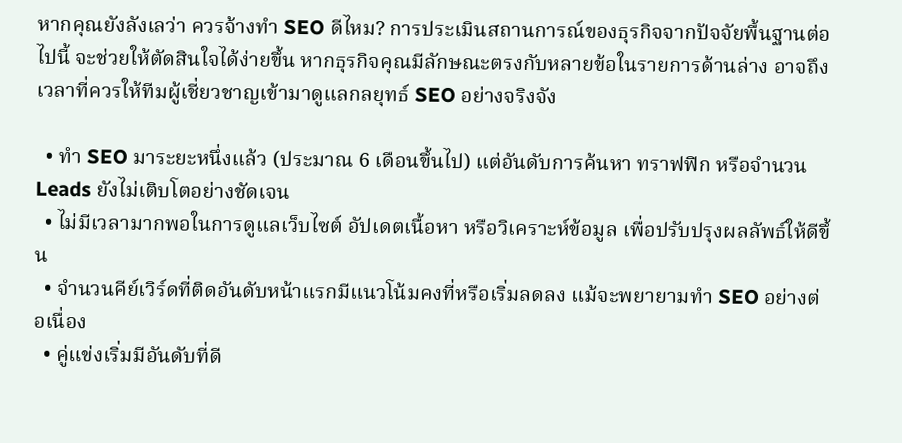หากคุณยังลังเลว่า ควรจ้างทำ SEO ดีไหม? การประเมินสถานการณ์ของธุรกิจจากปัจจัยพื้นฐานต่อไปนี้ จะช่วยให้ตัดสินใจได้ง่ายขึ้น หากธุรกิจคุณมีลักษณะตรงกับหลายข้อในรายการด้านล่าง อาจถึงเวลาที่ควรให้ทีมผู้เชี่ยวชาญเข้ามาดูแลกลยุทธ์ SEO อย่างจริงจัง

  • ทำ SEO มาระยะหนึ่งแล้ว (ประมาณ 6 เดือนขึ้นไป) แต่อันดับการค้นหา ทราฟฟิก หรือจำนวน Leads ยังไม่เติบโตอย่างชัดเจน
  • ไม่มีเวลามากพอในการดูแลเว็บไซต์ อัปเดตเนื้อหา หรือวิเคราะห์ข้อมูล เพื่อปรับปรุงผลลัพธ์ให้ดีขึ้น
  • จำนวนคีย์เวิร์ดที่ติดอันดับหน้าแรกมีแนวโน้มคงที่หรือเริ่มลดลง แม้จะพยายามทำ SEO อย่างต่อเนื่อง
  • คู่แข่งเริ่มมีอันดับที่ดี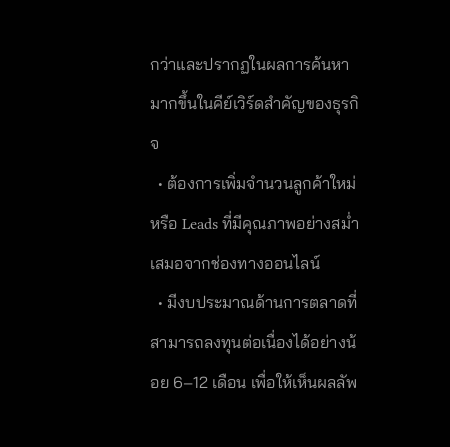กว่าและปรากฏในผลการค้นหามากขึ้นในคีย์เวิร์ดสำคัญของธุรกิจ
  • ต้องการเพิ่มจำนวนลูกค้าใหม่หรือ Leads ที่มีคุณภาพอย่างสม่ำเสมอจากช่องทางออนไลน์
  • มีงบประมาณด้านการตลาดที่สามารถลงทุนต่อเนื่องได้อย่างน้อย 6–12 เดือน เพื่อให้เห็นผลลัพ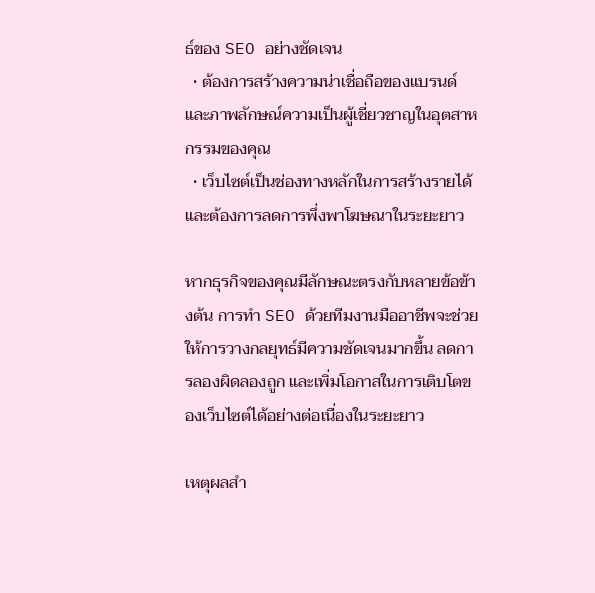ธ์ของ SEO อย่างชัดเจน
  • ต้องการสร้างความน่าเชื่อถือของแบรนด์ และภาพลักษณ์ความเป็นผู้เชี่ยวชาญในอุตสาหกรรมของคุณ
  • เว็บไซต์เป็นช่องทางหลักในการสร้างรายได้ และต้องการลดการพึ่งพาโฆษณาในระยะยาว

หากธุรกิจของคุณมีลักษณะตรงกับหลายข้อข้างต้น การทำ SEO ด้วยทีมงานมืออาชีพจะช่วยให้การวางกลยุทธ์มีความชัดเจนมากขึ้น ลดการลองผิดลองถูก และเพิ่มโอกาสในการเติบโตของเว็บไซต์ได้อย่างต่อเนื่องในระยะยาว

เหตุผลสำ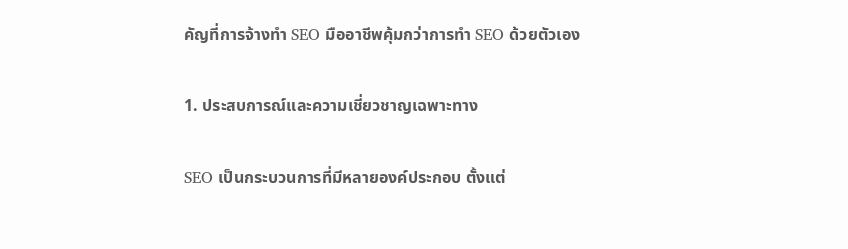คัญที่การจ้างทำ SEO มืออาชีพคุ้มกว่าการทำ SEO ด้วยตัวเอง

1. ประสบการณ์และความเชี่ยวชาญเฉพาะทาง

SEO เป็นกระบวนการที่มีหลายองค์ประกอบ ตั้งแต่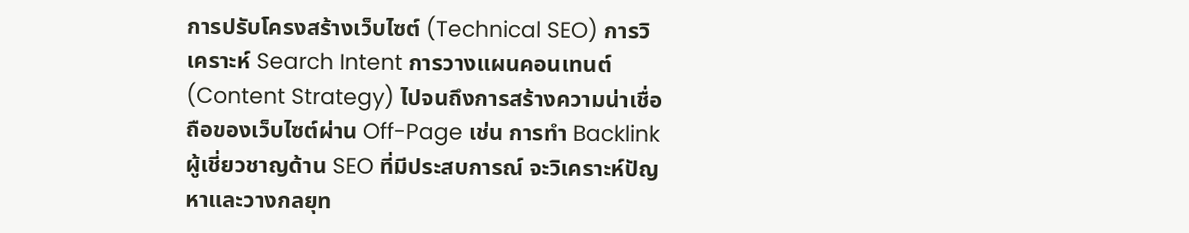การปรับโครงสร้างเว็บไซต์ (Technical SEO) การวิเคราะห์ Search Intent การวางแผนคอนเทนต์ (Content Strategy) ไปจนถึงการสร้างความน่าเชื่อถือของเว็บไซต์ผ่าน Off-Page เช่น การทำ Backlink ผู้เชี่ยวชาญด้าน SEO ที่มีประสบการณ์ จะวิเคราะห์ปัญหาและวางกลยุท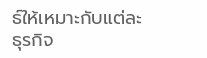ธ์ให้เหมาะกับแต่ละธุรกิจ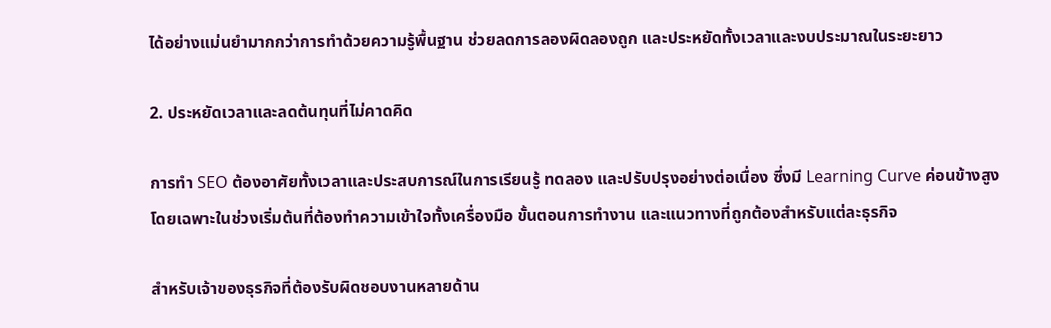ได้อย่างแม่นยำมากกว่าการทำด้วยความรู้พื้นฐาน ช่วยลดการลองผิดลองถูก และประหยัดทั้งเวลาและงบประมาณในระยะยาว

2. ประหยัดเวลาและลดต้นทุนที่ไม่คาดคิด

การทำ SEO ต้องอาศัยทั้งเวลาและประสบการณ์ในการเรียนรู้ ทดลอง และปรับปรุงอย่างต่อเนื่อง ซึ่งมี Learning Curve ค่อนข้างสูง โดยเฉพาะในช่วงเริ่มต้นที่ต้องทำความเข้าใจทั้งเครื่องมือ ขั้นตอนการทำงาน และแนวทางที่ถูกต้องสำหรับแต่ละธุรกิจ

สำหรับเจ้าของธุรกิจที่ต้องรับผิดชอบงานหลายด้าน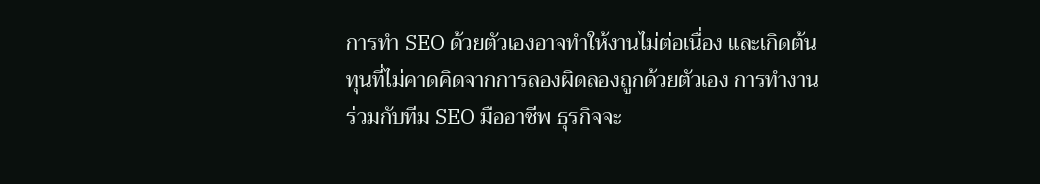การทำ SEO ด้วยตัวเองอาจทำให้งานไม่ต่อเนื่อง และเกิดต้นทุนที่ไม่คาดคิดจากการลองผิดลองถูกด้วยตัวเอง การทำงานร่วมกับทีม SEO มืออาชีพ ธุรกิจจะ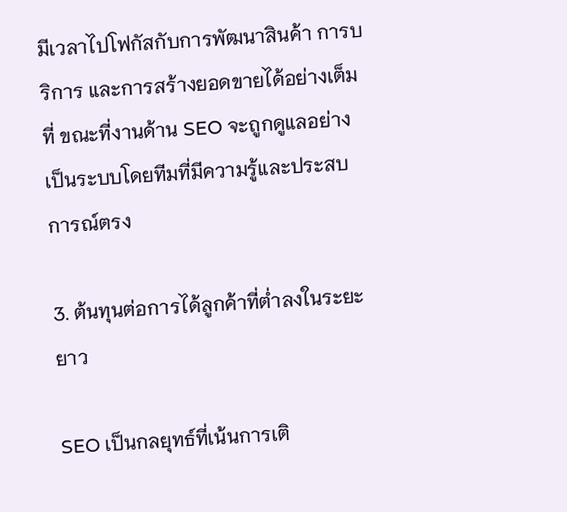มีเวลาไปโฟกัสกับการพัฒนาสินค้า การบริการ และการสร้างยอดขายได้อย่างเต็มที่ ขณะที่งานด้าน SEO จะถูกดูแลอย่างเป็นระบบโดยทีมที่มีความรู้และประสบการณ์ตรง

3. ต้นทุนต่อการได้ลูกค้าที่ต่ำลงในระยะยาว

SEO เป็นกลยุทธ์ที่เน้นการเติ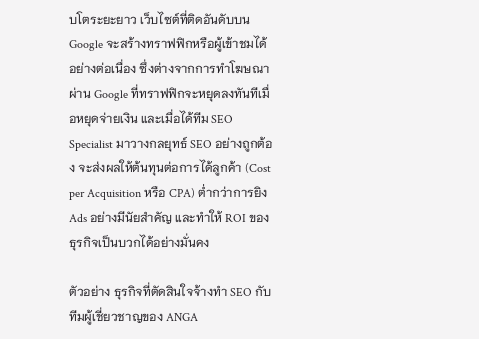บโตระยะยาว เว็บไซต์ที่ติดอันดับบน Google จะสร้างทราฟฟิกหรือผู้เข้าชมได้อย่างต่อเนื่อง ซึ่งต่างจากการทำโฆษณาผ่าน Google ที่ทราฟฟิกจะหยุดลงทันทีเมื่อหยุดจ่ายเงิน และเมื่อได้ทีม SEO Specialist มาวางกลยุทธ์ SEO อย่างถูกต้อง จะส่งผลให้ต้นทุนต่อการได้ลูกค้า (Cost per Acquisition หรือ CPA) ต่ำกว่าการยิง Ads อย่างมีนัยสำคัญ และทำให้ ROI ของธุรกิจเป็นบวกได้อย่างมั่นคง

ตัวอย่าง ธุรกิจที่ตัดสินใจจ้างทำ SEO กับทีมผู้เชี่ยวชาญของ ANGA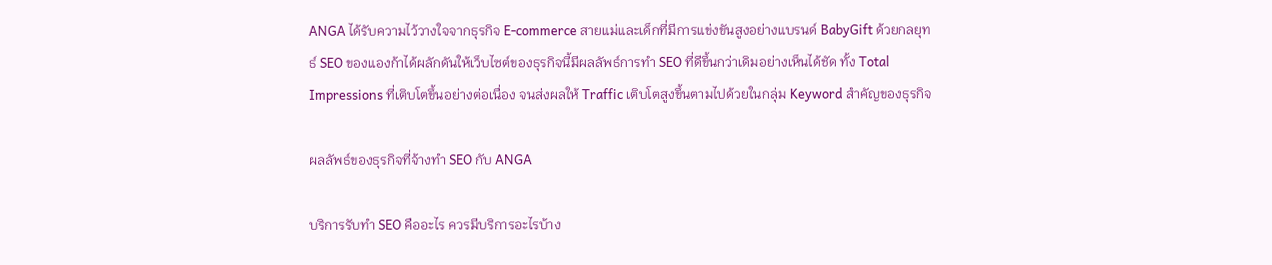ANGA ได้รับความไว้วางใจจากธุรกิจ E-commerce สายแม่และเด็กที่มีการแข่งขันสูงอย่างแบรนด์ BabyGift ด้วยกลยุทธ์ SEO ของแองก้าได้ผลักดันให้เว็บไซต์ของธุรกิจนี้มีผลลัพธ์การทำ SEO ที่ดีขึ้นกว่าเดิมอย่างเห็นได้ชัด ทั้ง Total Impressions ที่เติบโตขึ้นอย่างต่อเนื่อง จนส่งผลให้ Traffic เติบโตสูงขึ้นตามไปด้วยในกลุ่ม Keyword สำคัญของธุรกิจ

ผลลัพธ์ของธุรกิจที่จ้างทำ SEO กับ ANGA

บริการรับทำ SEO คืออะไร ควรมีบริการอะไรบ้าง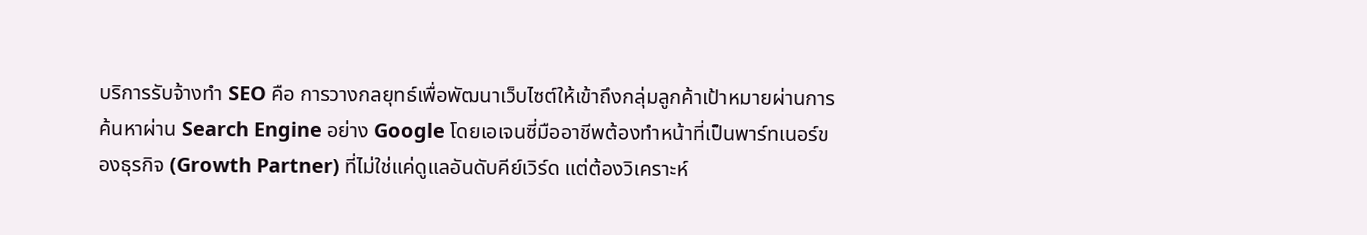บริการรับจ้างทำ SEO คือ การวางกลยุทธ์เพื่อพัฒนาเว็บไซต์ให้เข้าถึงกลุ่มลูกค้าเป้าหมายผ่านการค้นหาผ่าน Search Engine อย่าง Google โดยเอเจนซี่มืออาชีพต้องทำหน้าที่เป็นพาร์ทเนอร์ของธุรกิจ (Growth Partner) ที่ไม่ใช่แค่ดูแลอันดับคีย์เวิร์ด แต่ต้องวิเคราะห์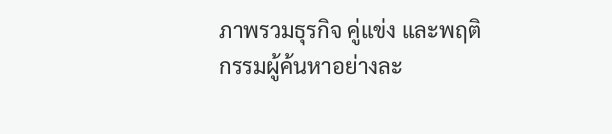ภาพรวมธุรกิจ คู่แข่ง และพฤติกรรมผู้ค้นหาอย่างละ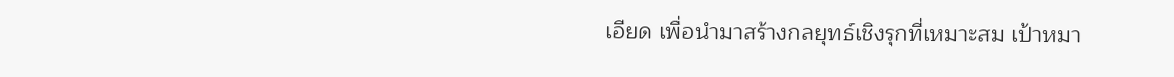เอียด เพื่อนำมาสร้างกลยุทธ์เชิงรุกที่เหมาะสม เป้าหมา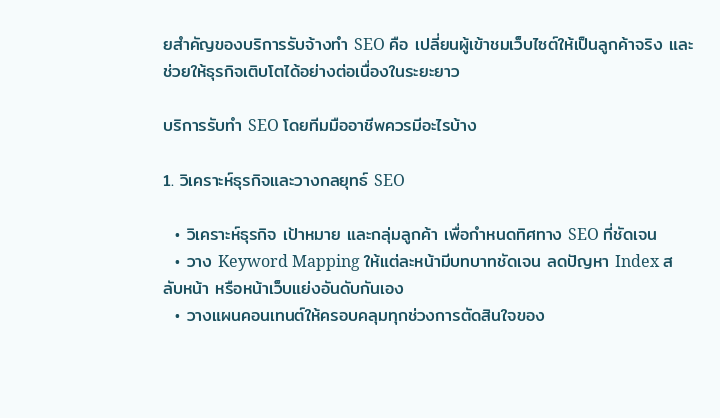ยสำคัญของบริการรับจ้างทำ SEO คือ เปลี่ยนผู้เข้าชมเว็บไซต์ให้เป็นลูกค้าจริง และช่วยให้ธุรกิจเติบโตได้อย่างต่อเนื่องในระยะยาว

บริการรับทำ SEO โดยทีมมืออาชีพควรมีอะไรบ้าง

1. วิเคราะห์ธุรกิจและวางกลยุทธ์ SEO

  • วิเคราะห์ธุรกิจ เป้าหมาย และกลุ่มลูกค้า เพื่อกำหนดทิศทาง SEO ที่ชัดเจน
  • วาง Keyword Mapping ให้แต่ละหน้ามีบทบาทชัดเจน ลดปัญหา Index สลับหน้า หรือหน้าเว็บแย่งอันดับกันเอง
  • วางแผนคอนเทนต์ให้ครอบคลุมทุกช่วงการตัดสินใจของ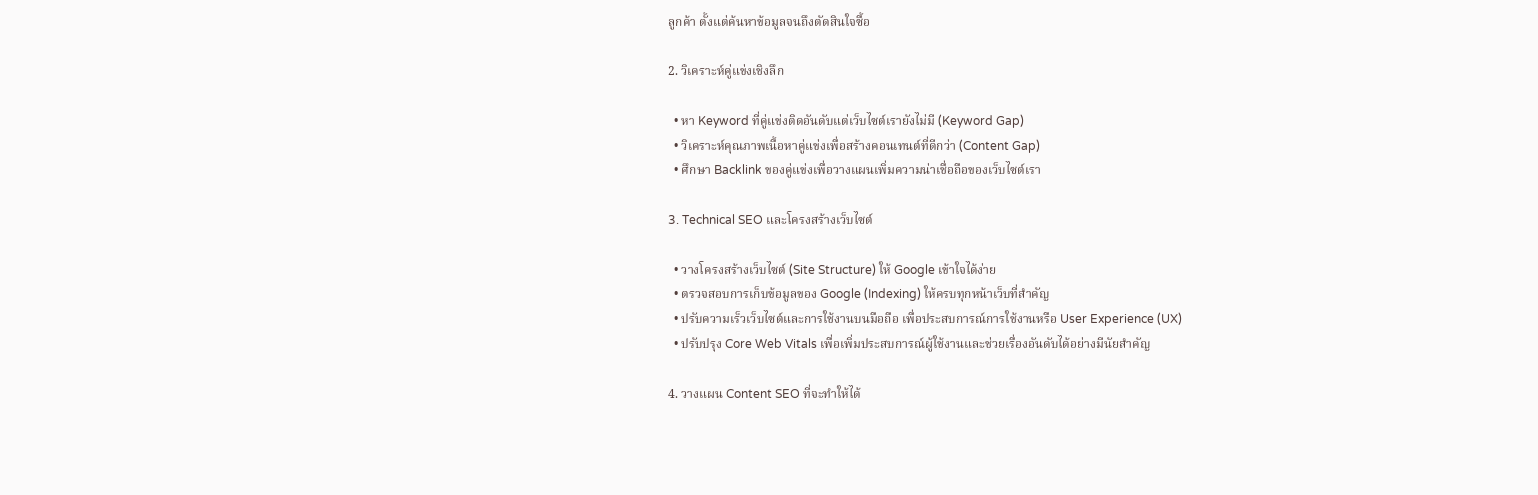ลูกค้า ตั้งแต่ค้นหาข้อมูลจนถึงตัดสินใจซื้อ

2. วิเคราะห์คู่แข่งเชิงลึก

  • หา Keyword ที่คู่แข่งติดอันดับแต่เว็บไซต์เรายังไม่มี (Keyword Gap)
  • วิเคราะห์คุณภาพเนื้อหาคู่แข่งเพื่อสร้างคอนเทนต์ที่ดีกว่า (Content Gap)
  • ศึกษา Backlink ของคู่แข่งเพื่อวางแผนเพิ่มความน่าเชื่อถือของเว็บไซต์เรา

3. Technical SEO และโครงสร้างเว็บไซต์

  • วางโครงสร้างเว็บไซต์ (Site Structure) ให้ Google เข้าใจได้ง่าย
  • ตรวจสอบการเก็บข้อมูลของ Google (Indexing) ให้ครบทุกหน้าเว็บที่สำคัญ
  • ปรับความเร็วเว็บไซต์และการใช้งานบนมือถือ เพื่อประสบการณ์การใช้งานหรือ User Experience (UX)
  • ปรับปรุง Core Web Vitals เพื่อเพิ่มประสบการณ์ผู้ใช้งานและช่วยเรื่องอันดับได้อย่างมีนัยสำคัญ

4. วางแผน Content SEO ที่จะทำให้ได้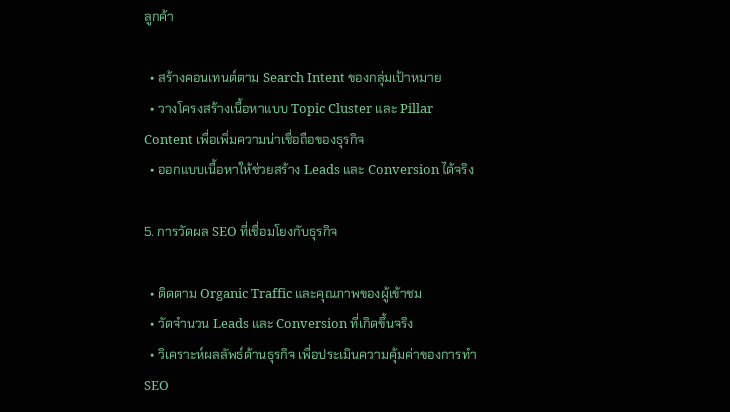ลูกค้า

  • สร้างคอนเทนต์ตาม Search Intent ของกลุ่มเป้าหมาย
  • วางโครงสร้างเนื้อหาแบบ Topic Cluster และ Pillar Content เพื่อเพิ่มความน่าเชื่อถือของธุรกิจ
  • ออกแบบเนื้อหาให้ช่วยสร้าง Leads และ Conversion ได้จริง

5. การวัดผล SEO ที่เชื่อมโยงกับธุรกิจ

  • ติดตาม Organic Traffic และคุณภาพของผู้เข้าชม
  • วัดจำนวน Leads และ Conversion ที่เกิดขึ้นจริง
  • วิเคราะห์ผลลัพธ์ด้านธุรกิจ เพื่อประเมินความคุ้มค่าของการทำ SEO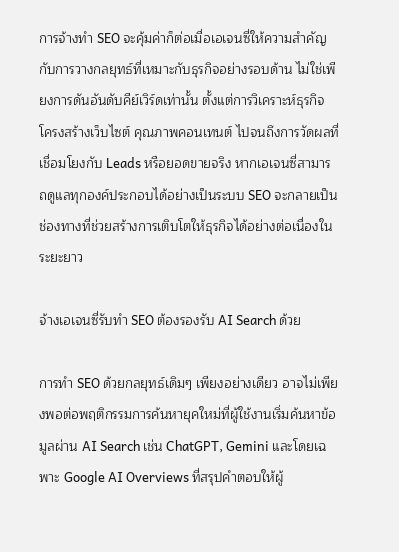การจ้างทำ SEO จะคุ้มค่าก็ต่อเมื่อเอเจนซี่ให้ความสำคัญกับการวางกลยุทธ์ที่เหมาะกับธุรกิจอย่างรอบด้าน ไม่ใช่เพียงการดันอันดับคีย์เวิร์ดเท่านั้น ตั้งแต่การวิเคราะห์ธุรกิจ โครงสร้างเว็บไซต์ คุณภาพคอนเทนต์ ไปจนถึงการวัดผลที่เชื่อมโยงกับ Leads หรือยอดขายจริง หากเอเจนซี่สามารถดูแลทุกองค์ประกอบได้อย่างเป็นระบบ SEO จะกลายเป็นช่องทางที่ช่วยสร้างการเติบโตให้ธุรกิจได้อย่างต่อเนื่องในระยะยาว

จ้างเอเจนซี่รับทำ SEO ต้องรองรับ AI Search ด้วย

การทำ SEO ด้วยกลยุทธ์เดิมๆ เพียงอย่างเดียว อาจไม่เพียงพอต่อพฤติกรรมการค้นหายุคใหม่ที่ผู้ใช้งานเริ่มค้นหาข้อมูลผ่าน AI Search เช่น ChatGPT, Gemini และโดยเฉพาะ Google AI Overviews ที่สรุปคำตอบให้ผู้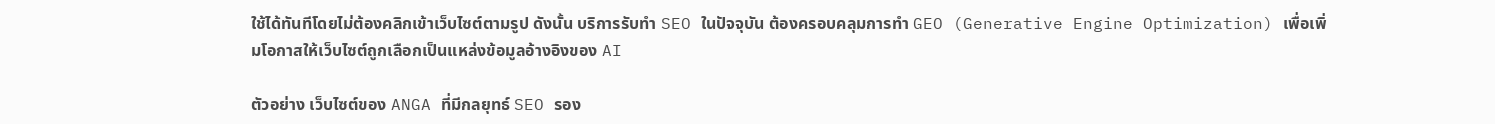ใช้ได้ทันทีโดยไม่ต้องคลิกเข้าเว็บไซต์ตามรูป ดังนั้น บริการรับทำ SEO ในปัจจุบัน ต้องครอบคลุมการทำ GEO (Generative Engine Optimization) เพื่อเพิ่มโอกาสให้เว็บไซต์ถูกเลือกเป็นแหล่งข้อมูลอ้างอิงของ AI

ตัวอย่าง เว็บไซต์ของ ANGA ที่มีกลยุทธ์ SEO รอง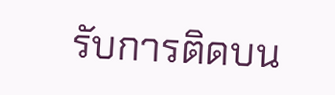รับการติดบน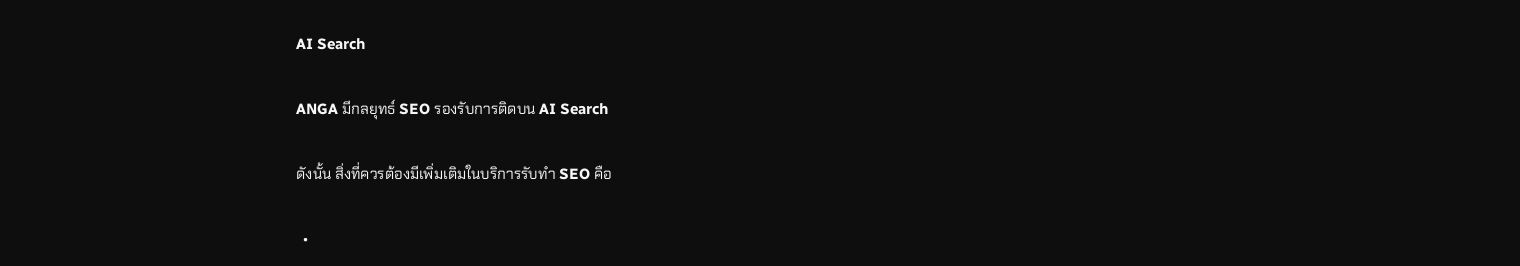AI Search

ANGA มีกลยุทธ์ SEO รองรับการติดบน AI Search

ดังนั้น สิ่งที่ควรต้องมีเพิ่มเติมในบริการรับทำ SEO คือ

  •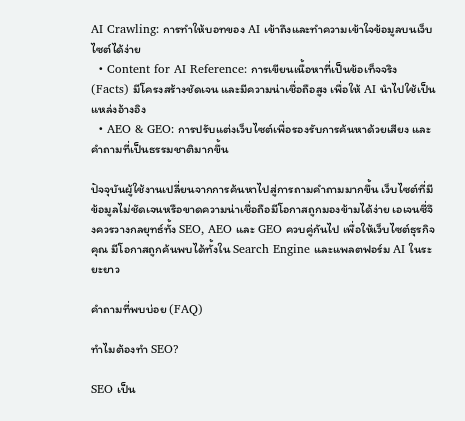AI Crawling: การทำให้บอทของ AI เข้าถึงและทำความเข้าใจข้อมูลบนเว็บไซต์ได้ง่าย
  • Content for AI Reference: การเขียนเนื้อหาที่เป็นข้อเท็จจริง (Facts) มีโครงสร้างชัดเจน และมีความน่าเชื่อถือสูง เพื่อให้ AI นำไปใช้เป็นแหล่งอ้างอิง
  • AEO & GEO: การปรับแต่งเว็บไซต์เพื่อรองรับการค้นหาด้วยเสียง และคำถามที่เป็นธรรมชาติมากขึ้น

ปัจจุบันผู้ใช้งานเปลี่ยนจากการค้นหาไปสู่การถามคำถามมากขึ้น เว็บไซต์ที่มีข้อมูลไม่ชัดเจนหรือขาดความน่าเชื่อถือมีโอกาสถูกมองข้ามได้ง่าย เอเจนซี่จึงควรวางกลยุทธ์ทั้ง SEO, AEO และ GEO ควบคู่กันไป เพื่อให้เว็บไซต์ธุรกิจคุณ มีโอกาสถูกค้นพบได้ทั้งใน Search Engine และแพลตฟอร์ม AI ในระยะยาว

คำถามที่พบบ่อย (FAQ)

ทำไมต้องทำ SEO?

SEO เป็น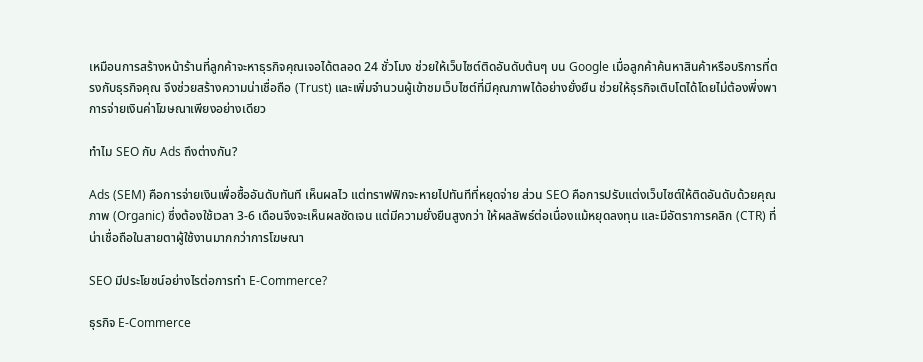เหมือนการสร้างหน้าร้านที่ลูกค้าจะหาธุรกิจคุณเจอได้ตลอด 24 ชั่วโมง ช่วยให้เว็บไซต์ติดอันดับต้นๆ บน Google เมื่อลูกค้าค้นหาสินค้าหรือบริการที่ตรงกับธุรกิจคุณ จึงช่วยสร้างความน่าเชื่อถือ (Trust) และเพิ่มจำนวนผู้เข้าชมเว็บไซต์ที่มีคุณภาพได้อย่างยั่งยืน ช่วยให้ธุรกิจเติบโตได้โดยไม่ต้องพึ่งพาการจ่ายเงินค่าโฆษณาเพียงอย่างเดียว

ทำไม SEO กับ Ads ถึงต่างกัน?

Ads (SEM) คือการจ่ายเงินเพื่อซื้ออันดับทันที เห็นผลไว แต่ทราฟฟิกจะหายไปทันทีที่หยุดจ่าย ส่วน SEO คือการปรับแต่งเว็บไซต์ให้ติดอันดับด้วยคุณภาพ (Organic) ซึ่งต้องใช้เวลา 3-6 เดือนจึงจะเห็นผลชัดเจน แต่มีความยั่งยืนสูงกว่า ให้ผลลัพธ์ต่อเนื่องแม้หยุดลงทุน และมีอัตราการคลิก (CTR) ที่น่าเชื่อถือในสายตาผู้ใช้งานมากกว่าการโฆษณา

SEO มีประโยชน์อย่างไรต่อการทำ E-Commerce?

ธุรกิจ E-Commerce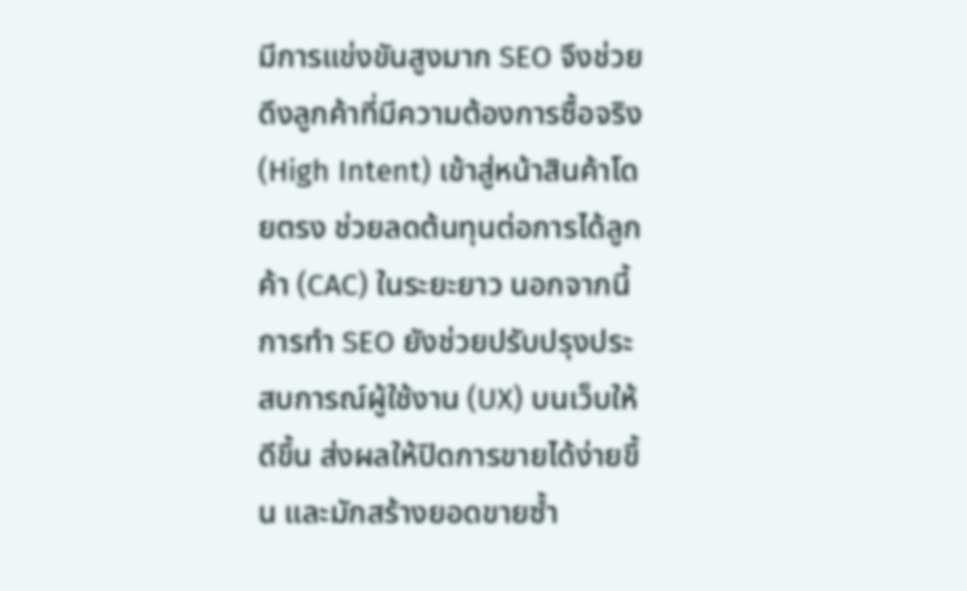มีการแข่งขันสูงมาก SEO จึงช่วยดึงลูกค้าที่มีความต้องการซื้อจริง (High Intent) เข้าสู่หน้าสินค้าโดยตรง ช่วยลดต้นทุนต่อการได้ลูกค้า (CAC) ในระยะยาว นอกจากนี้การทำ SEO ยังช่วยปรับปรุงประสบการณ์ผู้ใช้งาน (UX) บนเว็บให้ดีขึ้น ส่งผลให้ปิดการขายได้ง่ายขึ้น และมักสร้างยอดขายซ้ำ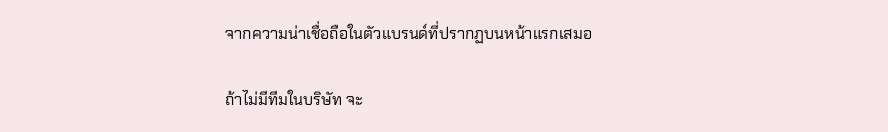จากความน่าเชื่อถือในตัวแบรนด์ที่ปรากฏบนหน้าแรกเสมอ

ถ้าไม่มีทีมในบริษัท จะ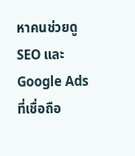หาคนช่วยดู SEO และ Google Ads ที่เชื่อถือ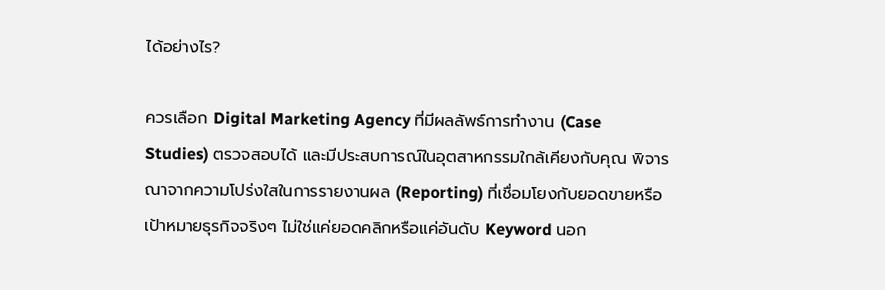ได้อย่างไร?

ควรเลือก Digital Marketing Agency ที่มีผลลัพธ์การทำงาน (Case Studies) ตรวจสอบได้ และมีประสบการณ์ในอุตสาหกรรมใกล้เคียงกับคุณ พิจารณาจากความโปร่งใสในการรายงานผล (Reporting) ที่เชื่อมโยงกับยอดขายหรือเป้าหมายธุรกิจจริงๆ ไม่ใช่แค่ยอดคลิกหรือแค่อันดับ Keyword นอก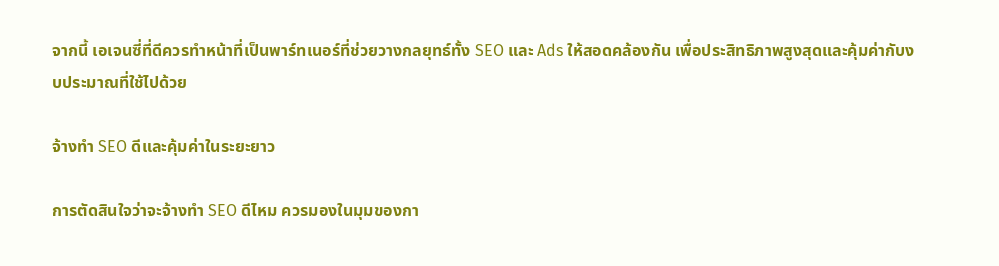จากนี้ เอเจนซี่ที่ดีควรทำหน้าที่เป็นพาร์ทเนอร์ที่ช่วยวางกลยุทธ์ทั้ง SEO และ Ads ให้สอดคล้องกัน เพื่อประสิทธิภาพสูงสุดและคุ้มค่ากับงบประมาณที่ใช้ไปด้วย

จ้างทำ SEO ดีและคุ้มค่าในระยะยาว

การตัดสินใจว่าจะจ้างทำ SEO ดีไหม ควรมองในมุมของกา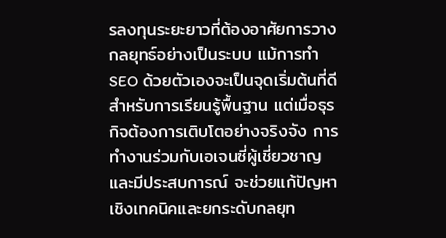รลงทุนระยะยาวที่ต้องอาศัยการวางกลยุทธ์อย่างเป็นระบบ แม้การทำ SEO ด้วยตัวเองจะเป็นจุดเริ่มต้นที่ดีสำหรับการเรียนรู้พื้นฐาน แต่เมื่อธุรกิจต้องการเติบโตอย่างจริงจัง การทำงานร่วมกับเอเจนซี่ผู้เชี่ยวชาญและมีประสบการณ์ จะช่วยแก้ปัญหาเชิงเทคนิคและยกระดับกลยุท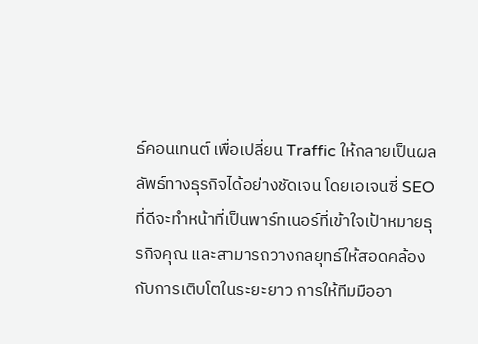ธ์คอนเทนต์ เพื่อเปลี่ยน Traffic ให้กลายเป็นผลลัพธ์ทางธุรกิจได้อย่างชัดเจน โดยเอเจนซี่ SEO ที่ดีจะทำหน้าที่เป็นพาร์ทเนอร์ที่เข้าใจเป้าหมายธุรกิจคุณ และสามารถวางกลยุทธ์ให้สอดคล้องกับการเติบโตในระยะยาว การให้ทีมมืออา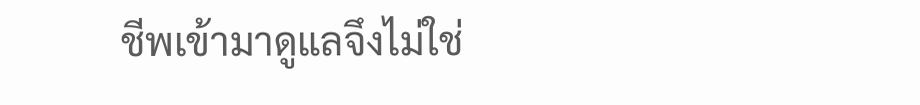ชีพเข้ามาดูแลจึงไม่ใช่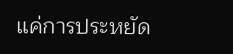แค่การประหยัด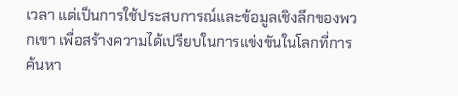เวลา แต่เป็นการใช้ประสบการณ์และข้อมูลเชิงลึกของพวกเขา เพื่อสร้างความได้เปรียบในการแข่งขันในโลกที่การค้นหา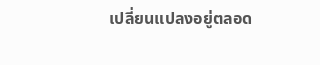เปลี่ยนแปลงอยู่ตลอด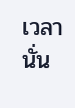เวลานั่น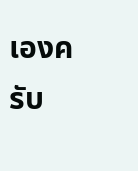เองครับ